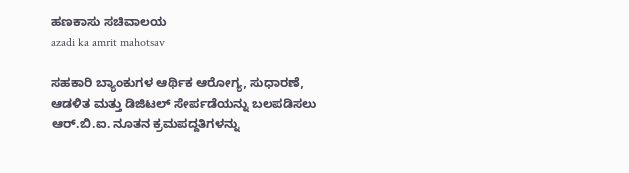ಹಣಕಾಸು ಸಚಿವಾಲಯ
azadi ka amrit mahotsav

ಸಹಕಾರಿ ಬ್ಯಾಂಕುಗಳ ಆರ್ಥಿಕ ಆರೋಗ್ಯ, ಸುಧಾರಣೆ, ಆಡಳಿತ ಮತ್ತು ಡಿಜಿಟಲ್ ಸೇರ್ಪಡೆಯನ್ನು ಬಲಪಡಿಸಲು ಆರ್.ಬಿ.ಐ. ನೂತನ ಕ್ರಮಪದ್ದತಿಗಳನ್ನು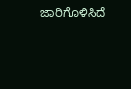ಜಾರಿಗೊಳಿಸಿದೆ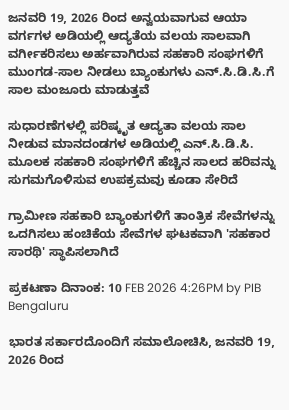ಜನವರಿ 19, 2026 ರಿಂದ ಅನ್ವಯವಾಗುವ ಆಯಾ ವರ್ಗಗಳ ಅಡಿಯಲ್ಲಿ ಆದ್ಯತೆಯ ವಲಯ ಸಾಲವಾಗಿ ವರ್ಗೀಕರಿಸಲು ಅರ್ಹವಾಗಿರುವ ಸಹಕಾರಿ ಸಂಘಗಳಿಗೆ ಮುಂಗಡ-ಸಾಲ ನೀಡಲು ಬ್ಯಾಂಕುಗಳು ಎನ್.ಸಿ.ಡಿ.ಸಿ.ಗೆ ಸಾಲ ಮಂಜೂರು ಮಾಡುತ್ತವೆ

ಸುಧಾರಣೆಗಳಲ್ಲಿ ಪರಿಷ್ಕೃತ ಆದ್ಯತಾ ವಲಯ ಸಾಲ ನೀಡುವ ಮಾನದಂಡಗಳ ಅಡಿಯಲ್ಲಿ ಎನ್.ಸಿ.ಡಿ.ಸಿ. ಮೂಲಕ ಸಹಕಾರಿ ಸಂಘಗಳಿಗೆ ಹೆಚ್ಚಿನ ಸಾಲದ ಹರಿವನ್ನು ಸುಗಮಗೊಳಿಸುವ ಉಪಕ್ರಮವು ಕೂಡಾ ಸೇರಿದೆ

ಗ್ರಾಮೀಣ ಸಹಕಾರಿ ಬ್ಯಾಂಕುಗಳಿಗೆ ತಾಂತ್ರಿಕ ಸೇವೆಗಳನ್ನು ಒದಗಿಸಲು ಹಂಚಿಕೆಯ ಸೇವೆಗಳ ಘಟಕವಾಗಿ 'ಸಹಕಾರ ಸಾರಥಿ' ಸ್ಥಾಪಿಸಲಾಗಿದೆ

ಪ್ರಕಟಣಾ ದಿನಾಂಕ: 10 FEB 2026 4:26PM by PIB Bengaluru

ಭಾರತ ಸರ್ಕಾರದೊಂದಿಗೆ ಸಮಾಲೋಚಿಸಿ, ಜನವರಿ 19, 2026 ರಿಂದ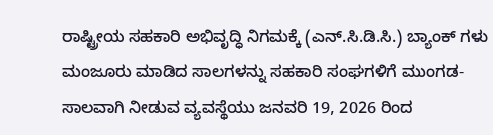ರಾಷ್ಟ್ರೀಯ ಸಹಕಾರಿ ಅಭಿವೃದ್ಧಿ ನಿಗಮಕ್ಕೆ (ಎನ್.ಸಿ.ಡಿ.ಸಿ.) ಬ್ಯಾಂಕ್ ಗಳು ಮಂಜೂರು ಮಾಡಿದ ಸಾಲಗಳನ್ನು ಸಹಕಾರಿ ಸಂಘಗಳಿಗೆ ಮುಂಗಡ-ಸಾಲವಾಗಿ ನೀಡುವ ವ್ಯವಸ್ಥೆಯು ಜನವರಿ 19, 2026 ರಿಂದ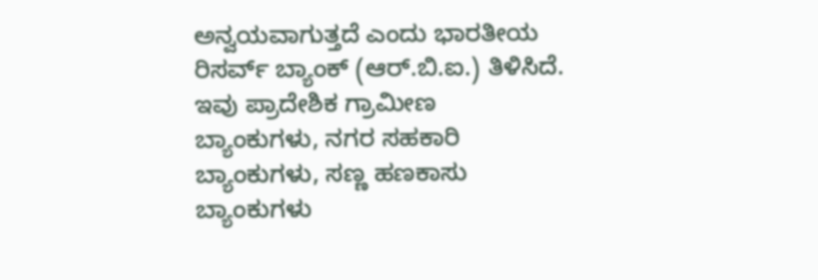ಅನ್ವಯವಾಗುತ್ತದೆ ಎಂದು ಭಾರತೀಯ ರಿಸರ್ವ್ ಬ್ಯಾಂಕ್ (ಆರ್.ಬಿ.ಐ.) ತಿಳಿಸಿದೆ. ಇವು ಪ್ರಾದೇಶಿಕ ಗ್ರಾಮೀಣ ಬ್ಯಾಂಕುಗಳು, ನಗರ ಸಹಕಾರಿ ಬ್ಯಾಂಕುಗಳು, ಸಣ್ಣ ಹಣಕಾಸು ಬ್ಯಾಂಕುಗಳು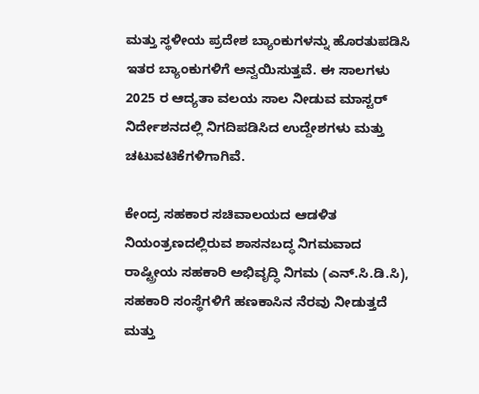ಮತ್ತು ಸ್ಥಳೀಯ ಪ್ರದೇಶ ಬ್ಯಾಂಕುಗಳನ್ನು ಹೊರತುಪಡಿಸಿ ಇತರ ಬ್ಯಾಂಕುಗಳಿಗೆ ಅನ್ವಯಿಸುತ್ತವೆ. ಈ ಸಾಲಗಳು 2025 ರ ಆದ್ಯತಾ ವಲಯ ಸಾಲ ನೀಡುವ ಮಾಸ್ಟರ್ ನಿರ್ದೇಶನದಲ್ಲಿ ನಿಗದಿಪಡಿಸಿದ ಉದ್ದೇಶಗಳು ಮತ್ತು ಚಟುವಟಿಕೆಗಳಿಗಾಗಿವೆ.

ಕೇಂದ್ರ ಸಹಕಾರ ಸಚಿವಾಲಯದ ಆಡಳಿತ ನಿಯಂತ್ರಣದಲ್ಲಿರುವ ಶಾಸನಬದ್ಧ ನಿಗಮವಾದ ರಾಷ್ಟ್ರೀಯ ಸಹಕಾರಿ ಅಭಿವೃದ್ಧಿ ನಿಗಮ (ಎನ್.ಸಿ.ಡಿ.ಸಿ), ಸಹಕಾರಿ ಸಂಸ್ಥೆಗಳಿಗೆ ಹಣಕಾಸಿನ ನೆರವು ನೀಡುತ್ತದೆ ಮತ್ತು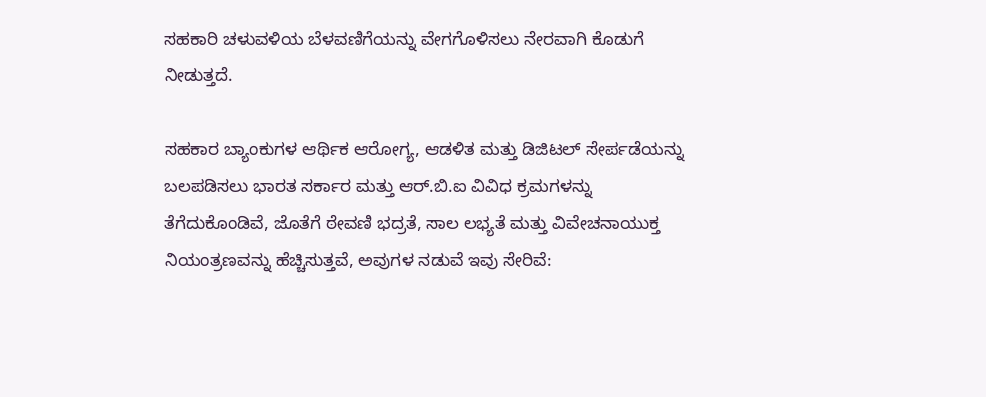ಸಹಕಾರಿ ಚಳುವಳಿಯ ಬೆಳವಣಿಗೆಯನ್ನು ವೇಗಗೊಳಿಸಲು ನೇರವಾಗಿ ಕೊಡುಗೆ ನೀಡುತ್ತದೆ.

ಸಹಕಾರ ಬ್ಯಾಂಕುಗಳ ಆರ್ಥಿಕ ಆರೋಗ್ಯ, ಆಡಳಿತ ಮತ್ತು ಡಿಜಿಟಲ್ ಸೇರ್ಪಡೆಯನ್ನು ಬಲಪಡಿಸಲು ಭಾರತ ಸರ್ಕಾರ ಮತ್ತು ಆರ್.ಬಿ.ಐ ವಿವಿಧ ಕ್ರಮಗಳನ್ನು ತೆಗೆದುಕೊಂಡಿವೆ, ಜೊತೆಗೆ ಠೇವಣಿ ಭದ್ರತೆ, ಸಾಲ ಲಭ್ಯತೆ ಮತ್ತು ವಿವೇಚನಾಯುಕ್ತ ನಿಯಂತ್ರಣವನ್ನು ಹೆಚ್ಚಿಸುತ್ತವೆ, ಅವುಗಳ ನಡುವೆ ಇವು ಸೇರಿವೆ: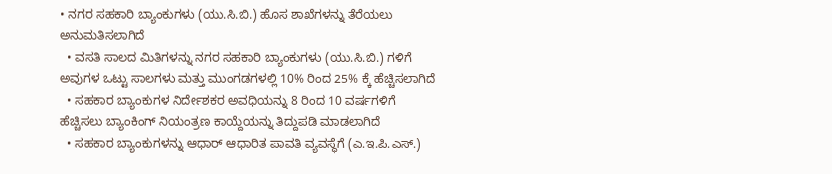• ನಗರ ಸಹಕಾರಿ ಬ್ಯಾಂಕುಗಳು (ಯು.ಸಿ.ಬಿ.) ಹೊಸ ಶಾಖೆಗಳನ್ನು ತೆರೆಯಲು ಅನುಮತಿಸಲಾಗಿದೆ
  • ವಸತಿ ಸಾಲದ ಮಿತಿಗಳನ್ನು ನಗರ ಸಹಕಾರಿ ಬ್ಯಾಂಕುಗಳು (ಯು.ಸಿ.ಬಿ.) ಗಳಿಗೆ ಅವುಗಳ ಒಟ್ಟು ಸಾಲಗಳು ಮತ್ತು ಮುಂಗಡಗಳಲ್ಲಿ 10% ರಿಂದ 25% ಕ್ಕೆ ಹೆಚ್ಚಿಸಲಾಗಿದೆ
  • ಸಹಕಾರ ಬ್ಯಾಂಕುಗಳ ನಿರ್ದೇಶಕರ ಅವಧಿಯನ್ನು 8 ರಿಂದ 10 ವರ್ಷಗಳಿಗೆ ಹೆಚ್ಚಿಸಲು ಬ್ಯಾಂಕಿಂಗ್ ನಿಯಂತ್ರಣ ಕಾಯ್ದೆಯನ್ನು ತಿದ್ದುಪಡಿ ಮಾಡಲಾಗಿದೆ
  • ಸಹಕಾರ ಬ್ಯಾಂಕುಗಳನ್ನು ಆಧಾರ್ ಆಧಾರಿತ ಪಾವತಿ ವ್ಯವಸ್ಥೆಗೆ (ಎ.ಇ.ಪಿ.ಎಸ್.)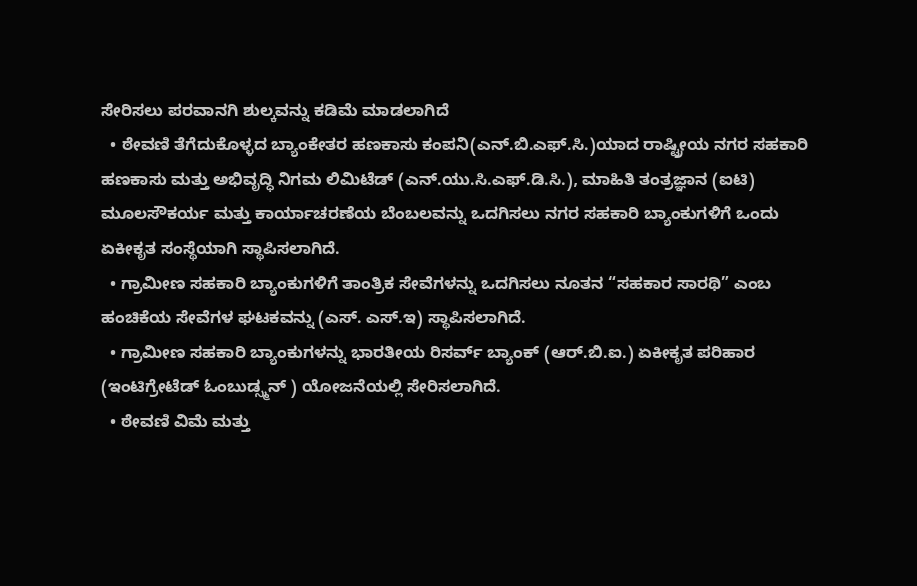ಸೇರಿಸಲು ಪರವಾನಗಿ ಶುಲ್ಕವನ್ನು ಕಡಿಮೆ ಮಾಡಲಾಗಿದೆ
  • ಠೇವಣಿ ತೆಗೆದುಕೊಳ್ಳದ ಬ್ಯಾಂಕೇತರ ಹಣಕಾಸು ಕಂಪನಿ(ಎನ್.ಬಿ.ಎಫ್.ಸಿ.)ಯಾದ ರಾಷ್ಟ್ರೀಯ ನಗರ ಸಹಕಾರಿ ಹಣಕಾಸು ಮತ್ತು ಅಭಿವೃದ್ಧಿ ನಿಗಮ ಲಿಮಿಟೆಡ್ (ಎನ್.ಯು.ಸಿ.ಎಫ್.ಡಿ.ಸಿ.), ಮಾಹಿತಿ ತಂತ್ರಜ್ಞಾನ (ಐಟಿ) ಮೂಲಸೌಕರ್ಯ ಮತ್ತು ಕಾರ್ಯಾಚರಣೆಯ ಬೆಂಬಲವನ್ನು ಒದಗಿಸಲು ನಗರ ಸಹಕಾರಿ ಬ್ಯಾಂಕುಗಳಿಗೆ ಒಂದು ಏಕೀಕೃತ ಸಂಸ್ಥೆಯಾಗಿ ಸ್ಥಾಪಿಸಲಾಗಿದೆ.
  • ಗ್ರಾಮೀಣ ಸಹಕಾರಿ ಬ್ಯಾಂಕುಗಳಿಗೆ ತಾಂತ್ರಿಕ ಸೇವೆಗಳನ್ನು ಒದಗಿಸಲು ನೂತನ “ಸಹಕಾರ ಸಾರಥಿ” ಎಂಬ ಹಂಚಿಕೆಯ ಸೇವೆಗಳ ಘಟಕವನ್ನು (ಎಸ್. ಎಸ್.ಇ) ಸ್ಥಾಪಿಸಲಾಗಿದೆ.
  • ಗ್ರಾಮೀಣ ಸಹಕಾರಿ ಬ್ಯಾಂಕುಗಳನ್ನು ಭಾರತೀಯ ರಿಸರ್ವ್ ಬ್ಯಾಂಕ್ (ಆರ್.ಬಿ.ಐ.) ಏಕೀಕೃತ ಪರಿಹಾರ (ಇಂಟಿಗ್ರೇಟೆಡ್ ಓಂಬುಡ್ಸ್ಮನ್ ) ಯೋಜನೆಯಲ್ಲಿ ಸೇರಿಸಲಾಗಿದೆ.
  • ಠೇವಣಿ ವಿಮೆ ಮತ್ತು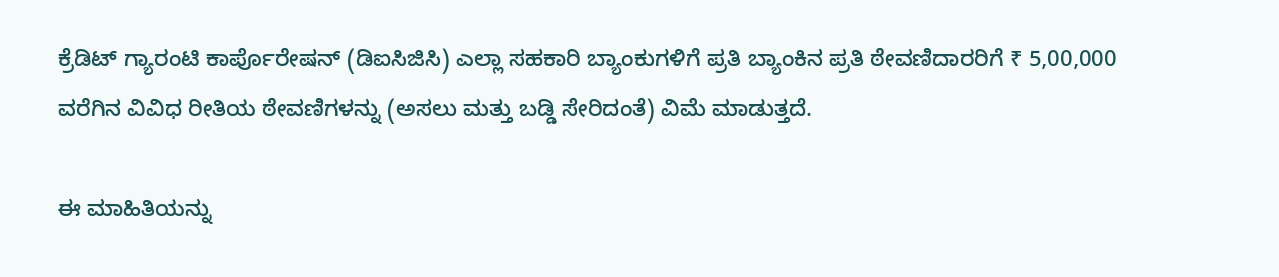ಕ್ರೆಡಿಟ್ ಗ್ಯಾರಂಟಿ ಕಾರ್ಪೊರೇಷನ್ (ಡಿಐಸಿಜಿಸಿ) ಎಲ್ಲಾ ಸಹಕಾರಿ ಬ್ಯಾಂಕುಗಳಿಗೆ ಪ್ರತಿ ಬ್ಯಾಂಕಿನ ಪ್ರತಿ ಠೇವಣಿದಾರರಿಗೆ ₹ 5,00,000 ವರೆಗಿನ ವಿವಿಧ ರೀತಿಯ ಠೇವಣಿಗಳನ್ನು (ಅಸಲು ಮತ್ತು ಬಡ್ಡಿ ಸೇರಿದಂತೆ) ವಿಮೆ ಮಾಡುತ್ತದೆ.

ಈ ಮಾಹಿತಿಯನ್ನು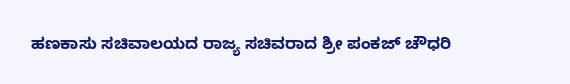ಹಣಕಾಸು ಸಚಿವಾಲಯದ ರಾಜ್ಯ ಸಚಿವರಾದ ಶ್ರೀ ಪಂಕಜ್ ಚೌಧರಿ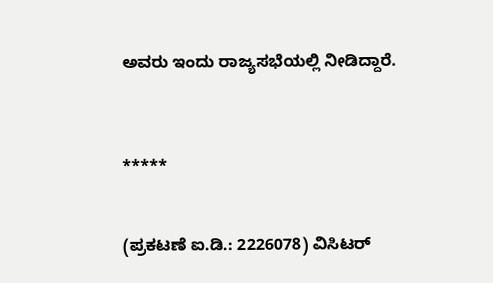ಅವರು ಇಂದು ರಾಜ್ಯಸಭೆಯಲ್ಲಿ ನೀಡಿದ್ದಾರೆ.



*****


(ಪ್ರಕಟಣೆ ಐ.ಡಿ.: 2226078) ವಿಸಿಟರ್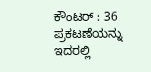ಕೌಂಟರ್ : 36
ಪ್ರಕಟಣೆಯನ್ನು ಇದರಲ್ಲಿ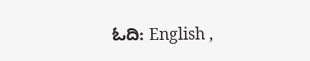ಓದಿ: English ,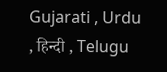Gujarati , Urdu , हिन्दी , Telugu